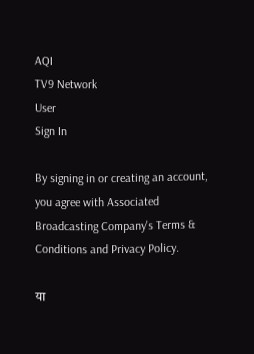AQI
TV9 Network
User
Sign In

By signing in or creating an account, you agree with Associated Broadcasting Company's Terms & Conditions and Privacy Policy.

या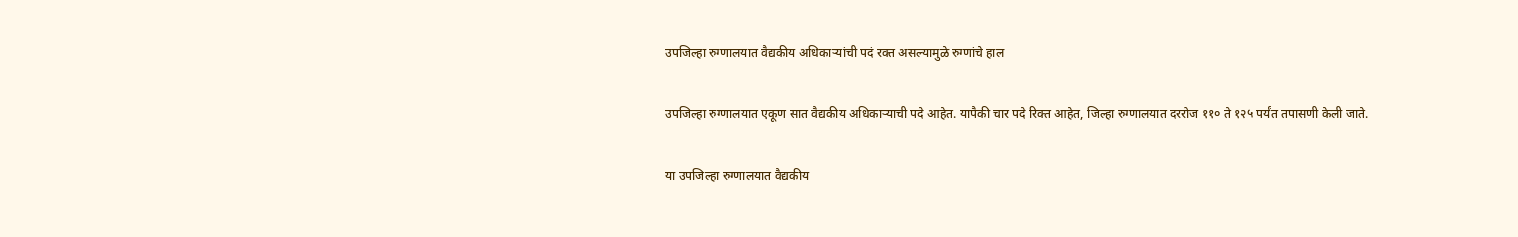उपजिल्हा रुग्णालयात वैद्यकीय अधिकाऱ्यांची पदं रक्त असल्यामुळे रुग्णांचे हाल

उपजिल्हा रुग्णालयात एकूण सात वैद्यकीय अधिकाऱ्याची पदे आहेत. यापैकी चार पदे रिक्त आहेत, जिल्हा रुग्णालयात दररोज ११० ते १२५ पर्यंत तपासणी केली जाते.

या उपजिल्हा रुग्णालयात वैद्यकीय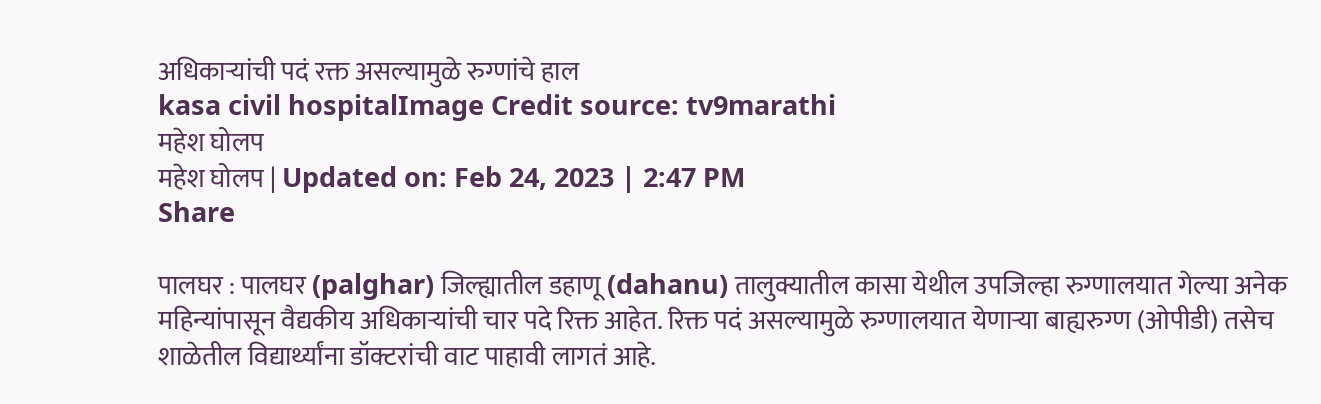अधिकाऱ्यांची पदं रक्त असल्यामुळे रुग्णांचे हाल
kasa civil hospitalImage Credit source: tv9marathi
महेश घोलप
महेश घोलप | Updated on: Feb 24, 2023 | 2:47 PM
Share

पालघर : पालघर (palghar) जिल्ह्यातील डहाणू (dahanu) तालुक्यातील कासा येथील उपजिल्हा रुग्णालयात गेल्या अनेक महिन्यांपासून वैद्यकीय अधिकाऱ्यांची चार पदे रिक्त आहेत. रिक्त पदं असल्यामुळे रुग्णालयात येणाऱ्या बाह्यरुग्ण (ओपीडी) तसेच शाळेतील विद्यार्थ्यांना डॉक्टरांची वाट पाहावी लागतं आहे.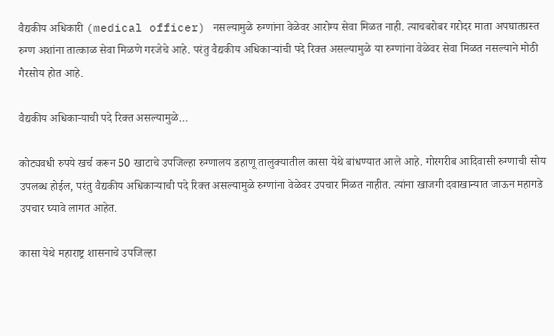वैद्यकीय अधिकारी (medical officer) नसल्यामुळे रुग्णांना वेळेवर आरोग्य सेवा मिळत नाही. त्याचबरोबर गरोदर माता अपघातग्रस्त रुग्ण अशांना तात्काळ सेवा मिळणे गरजेचे आहे. परंतु वैद्यकीय अधिकाऱ्यांची पदे रिक्त असल्यामुळे या रुग्णांना वेळेवर सेवा मिळत नसल्याने मोठी गैरसोय होत आहे.

वैद्यकीय अधिकाऱ्याची पदे रिक्त असल्यामुळे…

कोट्यवधी रुपये खर्च करून 50 खाटाचे उपजिल्हा रुग्णालय डहाणू तालुक्यातील कासा येथे बांधण्यात आले आहे. गोरगरीब आदिवासी रुग्णाची सोय उपलब्ध होईल, परंतु वैद्यकीय अधिकाऱ्याची पदे रिक्त असल्यामुळे रुग्णांना वेळेवर उपचार मिळत नाहीत. त्यांना खाजगी दवाखान्यात जाऊन महागडे उपचार घ्यावे लागत आहेत.

कासा येथे महाराष्ट्र शासनाचे उपजिल्हा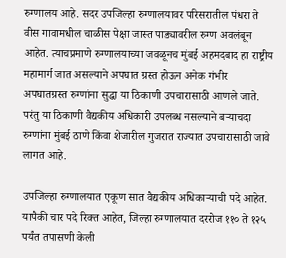रुग्णालय आहे. सदर उपजिल्हा रुग्णालयावर परिसरातील पंधरा ते वीस गावामधील चाळीस पेक्षा जास्त पाड्यावरील रुग्ण अवलंबून आहेत. त्याचप्रमाणे रुग्णालयाच्या जवळूनच मुंबई अहमदबाद हा राष्ट्रीय महामार्ग जात असल्याने अपघात ग्रस्त होऊन अनेक गंभीर अपघातग्रस्त रुग्णांना सुद्धा या ठिकाणी उपचारासाठी आणले जाते. परंतु या ठिकाणी वैद्यकीय अधिकारी उपलब्ध नसल्याने बऱ्याचदा रुग्णांना मुंबई ठाणे किंवा शेजारील गुजरात राज्यात उपचारासाठी जावे लागत आहे.

उपजिल्हा रुग्णालयात एकूण सात वैद्यकीय अधिकाऱ्याची पदे आहेत. यापैकी चार पदे रिक्त आहेत, जिल्हा रुग्णालयात दररोज ११० ते १२५ पर्यंत तपासणी केली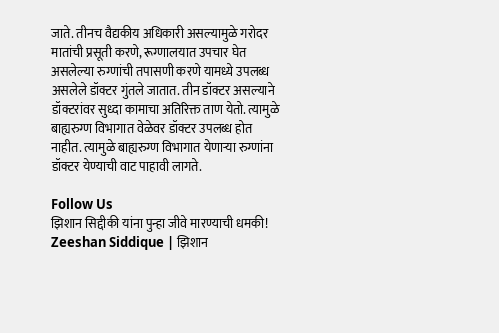जाते. तीनच वैद्यकीय अधिकारी असल्यामुळे गरोदर मातांची प्रसूती करणे, रूग्णालयात उपचार घेत असलेल्या रुग्णांची तपासणी करणे यामध्ये उपलब्ध असलेले डॉक्टर गुंतले जातात. तीन डॉक्टर असल्याने डॉक्टरांवर सुध्दा कामाचा अतिरिक्त ताण येतो. त्यामुळे बाह्यरुग्ण विभागात वेळेवर डॉक्टर उपलब्ध होत नाहीत. त्यामुळे बाह्यरुग्ण विभागात येणाऱ्या रुग्णांना डॉक्टर येण्याची वाट पाहावी लागते.

Follow Us
झिशान सिद्दीकी यांना पुन्हा जीवे मारण्याची धमकी!
Zeeshan Siddique | झिशान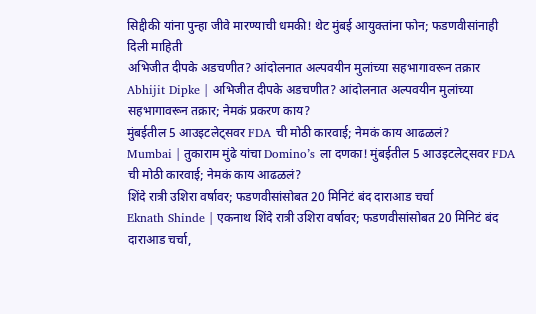सिद्दीकी यांना पुन्हा जीवे मारण्याची धमकी! थेट मुंबई आयुक्तांना फोन; फडणवीसांनाही दिली माहिती
अभिजीत दीपके अडचणीत? आंदोलनात अल्पवयीन मुलांच्या सहभागावरून तक्रार
Abhijit Dipke | अभिजीत दीपके अडचणीत? आंदोलनात अल्पवयीन मुलांच्या सहभागावरून तक्रार; नेमकं प्रकरण काय?
मुंबईतील 5 आउइटलेट्सवर FDA ची मोठी कारवाई; नेमकं काय आढळलं?
Mumbai | तुकाराम मुंढे यांचा Domino’s ला दणका! मुंबईतील 5 आउइटलेट्सवर FDA ची मोठी कारवाई; नेमकं काय आढळलं?
शिंदे रात्री उशिरा वर्षावर; फडणवीसांसोबत 20 मिनिटं बंद दाराआड चर्चा
Eknath Shinde | एकनाथ शिंदे रात्री उशिरा वर्षावर; फडणवीसांसोबत 20 मिनिटं बंद दाराआड चर्चा,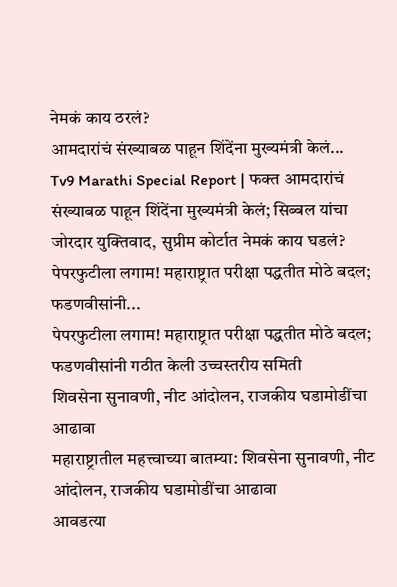नेमकं काय ठरलं?
आमदारांचं संख्याबळ पाहून शिंदेंना मुख्यमंत्री केलं...
Tv9 Marathi Special Report | फक्त आमदारांचं संख्याबळ पाहून शिंदेंना मुख्यमंत्री केलं; सिब्बल यांचा जोरदार युक्तिवाद, सुप्रीम कोर्टात नेमकं काय घडलं?
पेपरफुटीला लगाम! महाराष्ट्रात परीक्षा पद्धतीत मोठे बदल; फडणवीसांनी...
पेपरफुटीला लगाम! महाराष्ट्रात परीक्षा पद्धतीत मोठे बदल; फडणवीसांनी गठीत केली उच्चस्तरीय समिती
शिवसेना सुनावणी, नीट आंदोलन, राजकीय घडामोडींचा आढावा
महाराष्ट्रातील महत्त्वाच्या बातम्या: शिवसेना सुनावणी, नीट आंदोलन, राजकीय घडामोडींचा आढावा
आवडत्या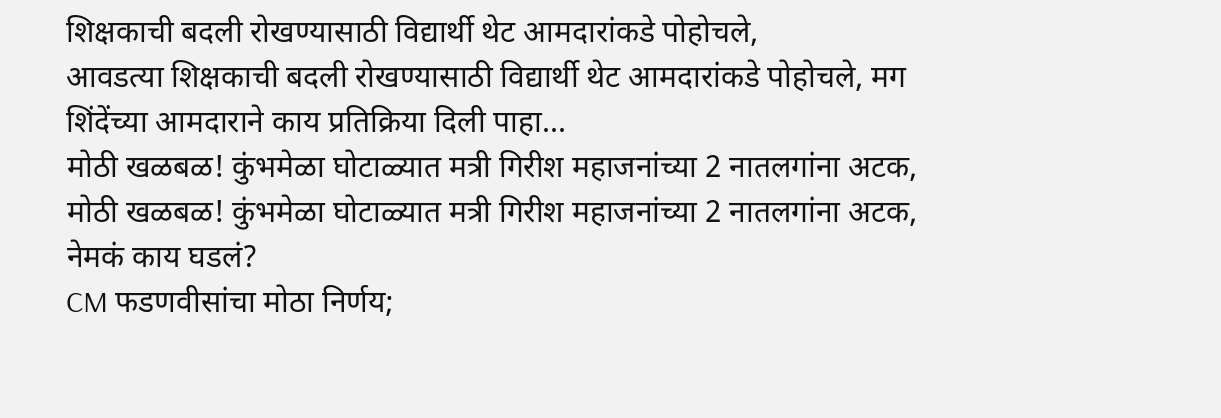शिक्षकाची बदली रोखण्यासाठी विद्यार्थी थेट आमदारांकडे पोहोचले,
आवडत्या शिक्षकाची बदली रोखण्यासाठी विद्यार्थी थेट आमदारांकडे पोहोचले, मग शिंदेंच्या आमदाराने काय प्रतिक्रिया दिली पाहा...
मोठी खळबळ! कुंभमेळा घोटाळ्यात मत्री गिरीश महाजनांच्या 2 नातलगांना अटक,
मोठी खळबळ! कुंभमेळा घोटाळ्यात मत्री गिरीश महाजनांच्या 2 नातलगांना अटक, नेमकं काय घडलं?
CM फडणवीसांचा मोठा निर्णय;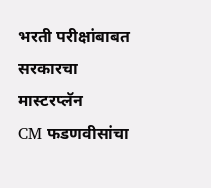भरती परीक्षांबाबत सरकारचा मास्टरप्लॅन
CM फडणवीसांचा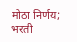मोठा निर्णय; भरती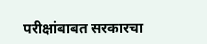परीक्षांबाबत सरकारचा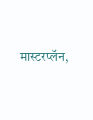मास्टरप्लॅन,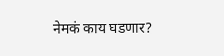नेमकं काय घडणार?